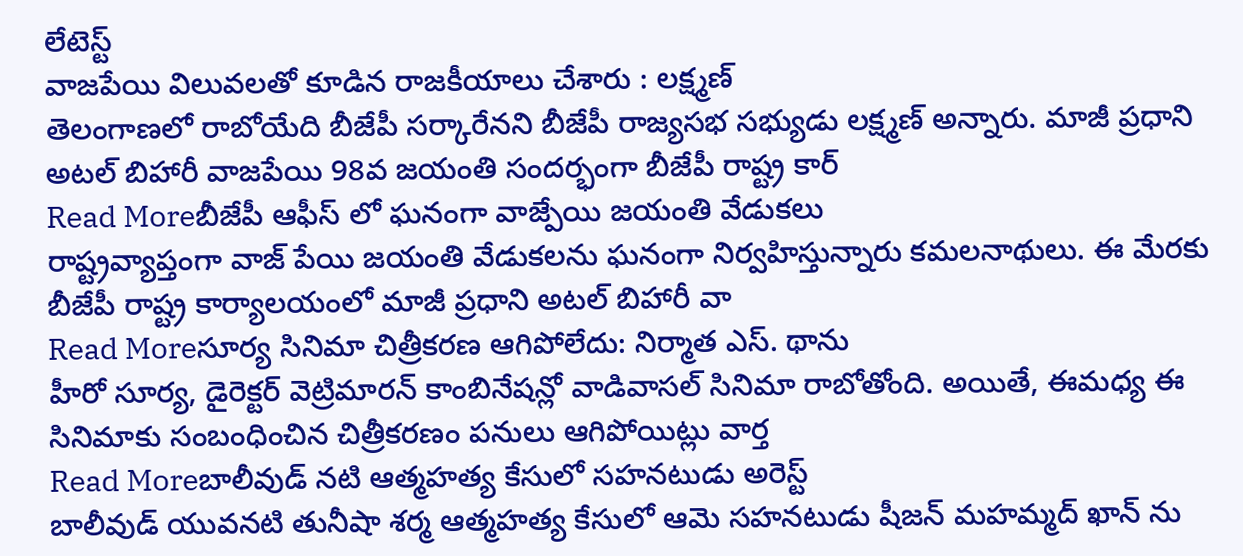లేటెస్ట్
వాజపేయి విలువలతో కూడిన రాజకీయాలు చేశారు : లక్ష్మణ్
తెలంగాణలో రాబోయేది బీజేపీ సర్కారేనని బీజేపీ రాజ్యసభ సభ్యుడు లక్ష్మణ్ అన్నారు. మాజీ ప్రధాని అటల్ బిహారీ వాజపేయి 98వ జయంతి సందర్భంగా బీజేపీ రాష్ట్ర కార్
Read Moreబీజేపీ ఆఫీస్ లో ఘనంగా వాజ్పేయి జయంతి వేడుకలు
రాష్ట్రవ్యాప్తంగా వాజ్ పేయి జయంతి వేడుకలను ఘనంగా నిర్వహిస్తున్నారు కమలనాథులు. ఈ మేరకు బీజేపీ రాష్ట్ర కార్యాలయంలో మాజీ ప్రధాని అటల్ బిహారీ వా
Read Moreసూర్య సినిమా చిత్రీకరణ ఆగిపోలేదు: నిర్మాత ఎస్. థాను
హీరో సూర్య, డైరెక్టర్ వెట్రిమారన్ కాంబినేషన్లో వాడివాసల్ సినిమా రాబోతోంది. అయితే, ఈమధ్య ఈ సినిమాకు సంబంధించిన చిత్రీకరణం పనులు ఆగిపోయిట్లు వార్త
Read Moreబాలీవుడ్ నటి ఆత్మహత్య కేసులో సహనటుడు అరెస్ట్
బాలీవుడ్ యువనటి తునీషా శర్మ ఆత్మహత్య కేసులో ఆమె సహనటుడు షీజన్ మహమ్మద్ ఖాన్ ను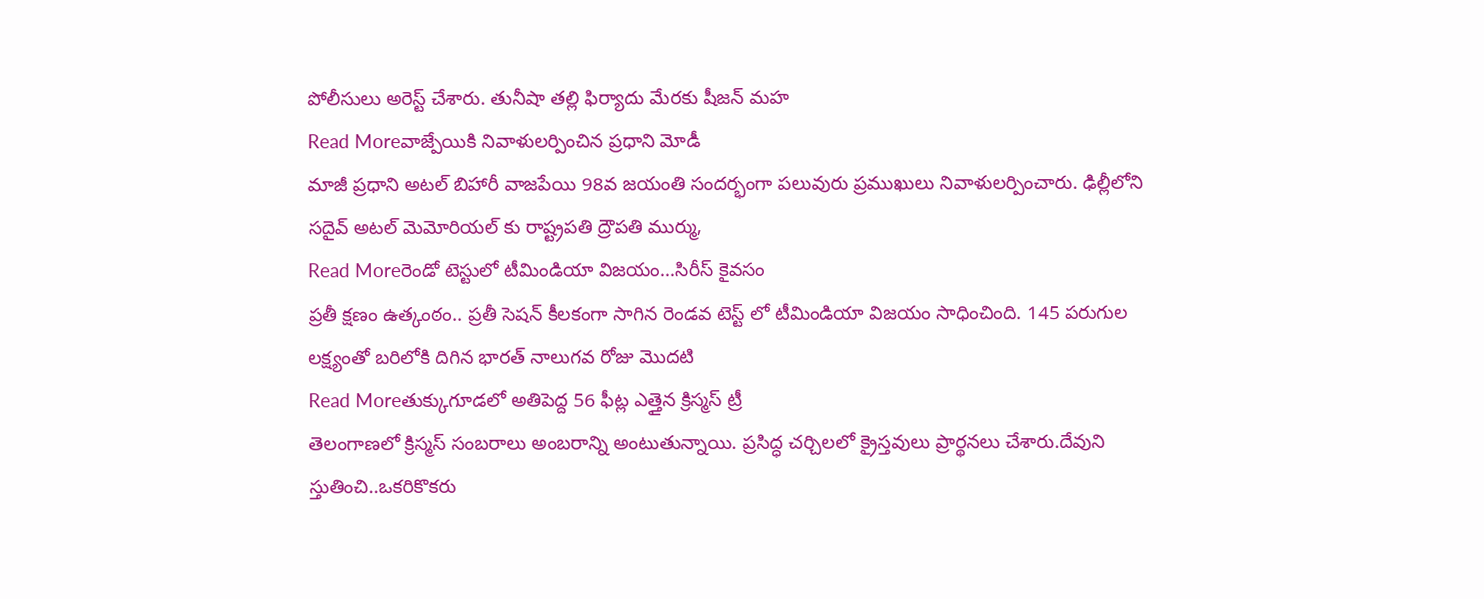పోలీసులు అరెస్ట్ చేశారు. తునీషా తల్లి ఫిర్యాదు మేరకు షీజన్ మహ
Read Moreవాజ్పేయికి నివాళులర్పించిన ప్రధాని మోడీ
మాజీ ప్రధాని అటల్ బిహారీ వాజపేయి 98వ జయంతి సందర్భంగా పలువురు ప్రముఖులు నివాళులర్పించారు. ఢిల్లీలోని సదైవ్ అటల్ మెమోరియల్ కు రాష్ట్రపతి ద్రౌపతి ముర్ము,
Read Moreరెండో టెస్టులో టీమిండియా విజయం...సిరీస్ కైవసం
ప్రతీ క్షణం ఉత్కంఠం.. ప్రతీ సెషన్ కీలకంగా సాగిన రెండవ టెస్ట్ లో టీమిండియా విజయం సాధించింది. 145 పరుగుల లక్ష్యంతో బరిలోకి దిగిన భారత్ నాలుగవ రోజు మొదటి
Read Moreతుక్కుగూడలో అతిపెద్ద 56 ఫీట్ల ఎత్తైన క్రిస్మస్ ట్రీ
తెలంగాణలో క్రిస్మస్ సంబరాలు అంబరాన్ని అంటుతున్నాయి. ప్రసిద్ధ చర్చిలలో క్రైస్తవులు ప్రార్థనలు చేశారు.దేవుని స్తుతించి..ఒకరికొకరు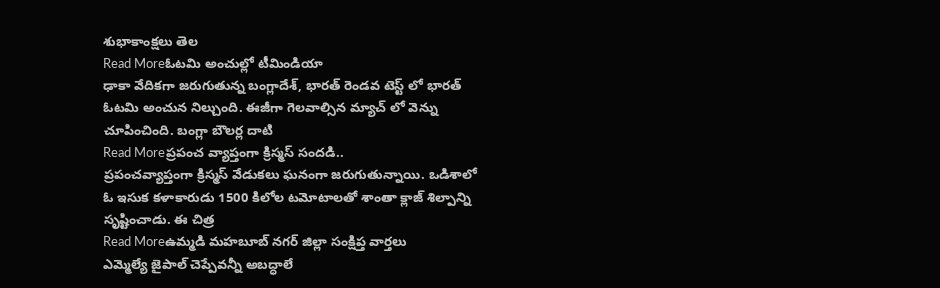శుభాకాంక్షలు తెల
Read Moreఓటమి అంచుల్లో టీమిండియా
ఢాకా వేదికగా జరుగుతున్న బంగ్లాదేశ్, భారత్ రెండవ టెస్ట్ లో భారత్ ఓటమి అంచున నిల్చుంది. ఈజీగా గెలవాల్సిన మ్యాచ్ లో వెన్ను చూపించింది. బంగ్లా బౌలర్ల దాటి
Read Moreప్రపంచ వ్యాప్తంగా క్రిస్మస్ సందడి..
ప్రపంచవ్యాప్తంగా క్రిస్మస్ వేడుకలు ఘనంగా జరుగుతున్నాయి. ఒడిశాలో ఓ ఇసుక కళాకారుడు 1500 కిలోల టమోటాలతో శాంతా క్లాజ్ శిల్పాన్ని సృష్టించాడు. ఈ చిత్ర
Read Moreఉమ్మడి మహబూబ్ నగర్ జిల్లా సంక్షిప్త వార్తలు
ఎమ్మెల్యే జైపాల్ చెప్పేవన్నీ అబద్ధాలే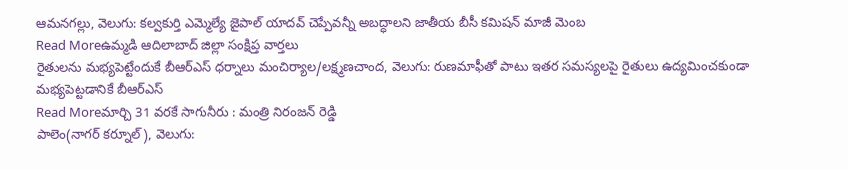ఆమనగల్లు, వెలుగు: కల్వకుర్తి ఎమ్మెల్యే జైపాల్ యాదవ్ చెప్పేవన్నీ అబద్ధాలని జాతీయ బీసీ కమిషన్ మాజీ మెంబ
Read Moreఉమ్మడి ఆదిలాబాద్ జిల్లా సంక్షిప్త వార్తలు
రైతులను మభ్యపెట్టేందుకే బీఆర్ఎస్ ధర్నాలు మంచిర్యాల/లక్ష్మణచాంద, వెలుగు: రుణమాఫీతో పాటు ఇతర సమస్యలపై రైతులు ఉద్యమించకుండా మభ్యపెట్టడానికే బీఆర్ఎస్
Read Moreమార్చి 31 వరకే సాగునీరు : మంత్రి నిరంజన్ రెడ్డి
పాలెం(నాగర్ కర్నూల్), వెలుగు: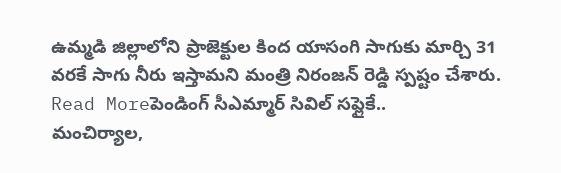ఉమ్మడి జిల్లాలోని ప్రాజెక్టుల కింద యాసంగి సాగుకు మార్చి 31 వరకే సాగు నీరు ఇస్తామని మంత్రి నిరంజన్ రెడ్డి స్పష్టం చేశారు.
Read Moreపెండింగ్ సీఎమ్మార్ సివిల్ సప్లైకే..
మంచిర్యాల,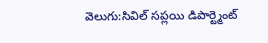వెలుగు:సివిల్ సప్లయి డిపార్ట్మెంట్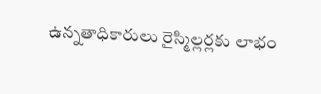ఉన్నతాధికారులు రైస్మిల్లర్లకు లాభం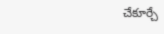చేకూర్చే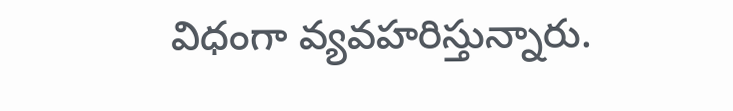విధంగా వ్యవహరిస్తున్నారు.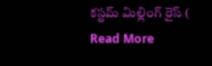కస్టమ్ మిల్లింగ్ రైస్ (
Read More